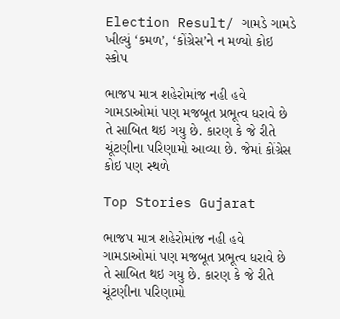Election Result/ ગામડે ગામડે ખીલ્યું ‘કમળ’, ‘કોંગ્રેસ’ને ન મળ્યો કોઇ સ્કોપ

ભાજપ માત્ર શહેરોમાંજ નહી હવે ગામડાઓમાં પણ મજબૂત પ્રભૂત્વ ધરાવે છે તે સાબિત થઇ ગયુ છે. કારણ કે જે રીતે ચૂંટણીના પરિણામો આવ્યા છે. જેમાં કોંગ્રેસ કોઇ પણ સ્થળે

Top Stories Gujarat

ભાજપ માત્ર શહેરોમાંજ નહી હવે ગામડાઓમાં પણ મજબૂત પ્રભૂત્વ ધરાવે છે તે સાબિત થઇ ગયુ છે. કારણ કે જે રીતે ચૂંટણીના પરિણામો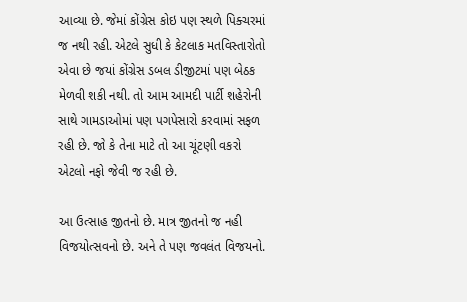આવ્યા છે. જેમાં કોંગ્રેસ કોઇ પણ સ્થળે પિક્ચરમાં જ નથી રહી. એટલે સુધી કે કેટલાક મતવિસ્તારોતો એવા છે જયાં કોંગ્રેસ ડબલ ડીજીટમાં પણ બેઠક મેળવી શકી નથી. તો આમ આમદી પાર્ટી શહેરોની સાથે ગામડાઓમાં પણ પગપેસારો કરવામાં સફળ રહી છે. જો કે તેના માટે તો આ ચૂંટણી વકરો એટલો નફો જેવી જ રહી છે.

આ ઉત્સાહ જીતનો છે. માત્ર જીતનો જ નહી વિજયોત્સવનો છે. અને તે પણ જવલંત વિજયનો.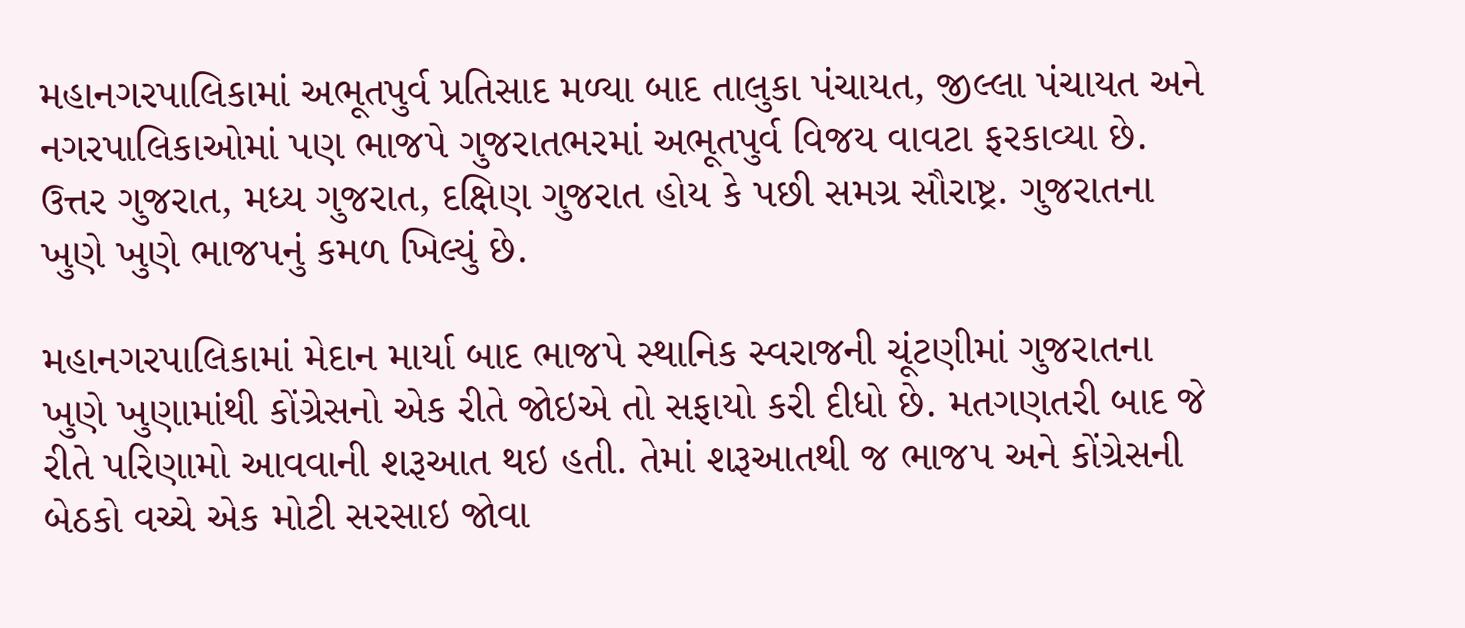મહાનગરપાલિકામાં અભૂતપુર્વ પ્રતિસાદ મળ્યા બાદ તાલુકા પંચાયત, જીલ્લા પંચાયત અને નગરપાલિકાઓમાં પણ ભાજપે ગુજરાતભરમાં અભૂતપુર્વ વિજય વાવટા ફરકાવ્યા છે. ઉત્તર ગુજરાત, મધ્ય ગુજરાત, દક્ષિણ ગુજરાત હોય કે પછી સમગ્ર સૌરાષ્ટ્ર. ગુજરાતના ખુણે ખુણે ભાજપનું કમળ ખિલ્યું છે.

મહાનગરપાલિકામાં મેદાન માર્યા બાદ ભાજપે સ્થાનિક સ્વરાજની ચૂંટણીમાં ગુજરાતના ખુણે ખુણામાંથી કોંગ્રેસનો એક રીતે જોઇએ તો સફાયો કરી દીધો છે. મતગણતરી બાદ જે રીતે પરિણામો આવવાની શરૂઆત થઇ હતી. તેમાં શરૂઆતથી જ ભાજપ અને કોંગ્રેસની બેઠકો વચ્ચે એક મોટી સરસાઇ જોવા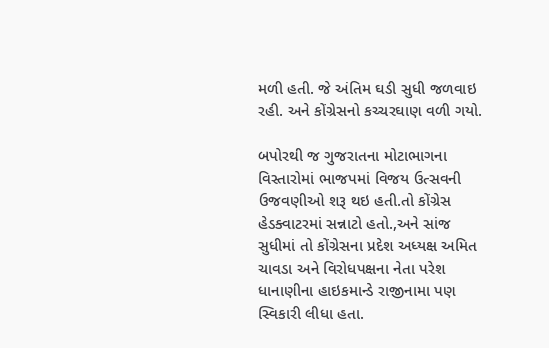મળી હતી. જે અંતિમ ઘડી સુધી જળવાઇ રહી. અને કોંગ્રેસનો કચ્ચરઘાણ વળી ગયો.

બપોરથી જ ગુજરાતના મોટાભાગના વિસ્તારોમાં ભાજપમાં વિજય ઉત્સવની ઉજવણીઓ શરૂ થઇ હતી.તો કોંગ્રેસ હેડક્વાટરમાં સન્નાટો હતો.,અને સાંજ સુધીમાં તો કોંગ્રેસના પ્રદેશ અધ્યક્ષ અમિત ચાવડા અને વિરોધપક્ષના નેતા પરેશ ધાનાણીના હાઇકમાન્ડે રાજીનામા પણ સ્વિકારી લીધા હતા.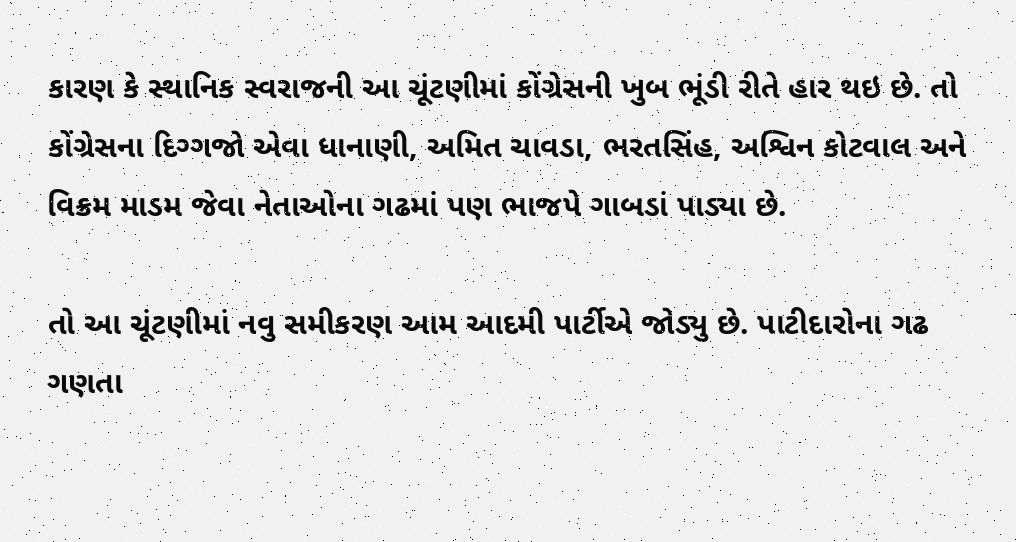કારણ કે સ્થાનિક સ્વરાજની આ ચૂંટણીમાં કોંગ્રેસની ખુબ ભૂંડી રીતે હાર થઇ છે. તો કોંગ્રેસના દિગ્ગજો એવા ધાનાણી, અમિત ચાવડા, ભરતસિંહ, અશ્વિન કોટવાલ અને વિક્રમ માડમ જેવા નેતાઓના ગઢમાં પણ ભાજપે ગાબડાં પાડ્યા છે.

તો આ ચૂંટણીમાં નવુ સમીકરણ આમ આદમી પાર્ટીએ જોડ્યુ છે. પાટીદારોના ગઢ ગણતા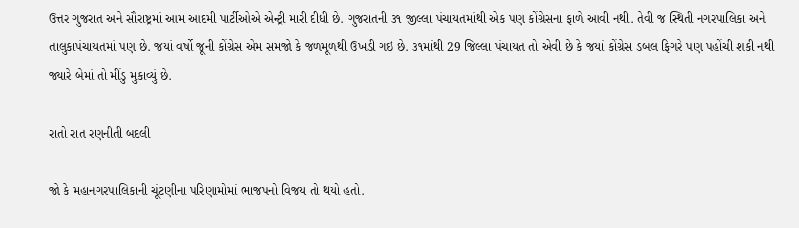ઉત્તર ગુજરાત અને સૌરાષ્ટ્રમાં આમ આદમી પાર્ટીઓએ એન્ટ્રી મારી દીધી છે. ગુજરાતની ૩૧ જીલ્લા પંચાયતમાંથી એક પણ કોંગ્રેસના ફાળે આવી નથી. તેવી જ સ્થિતી નગરપાલિકા અને તાલુકાપંચાયતમાં પણ છે. જયાં વર્ષો જૂની કોંગ્રેસ એમ સમજો કે જળમૂળથી ઉખડી ગઇ છે. ૩૧માંથી 29 જિલ્લા પંચાયત તો એવી છે કે જયાં કોંગ્રેસ ડબલ ફિગરે પણ પહોંચી શકી નથી જ્યારે બેમાં તો મીંડુ મુકાવ્યું છે.

રાતો રાત રણનીતી બદલી

જો કે મહાનગરપાલિકાની ચૂંટણીના પરિણામોમાં ભાજપનો વિજય તો થયો હતો.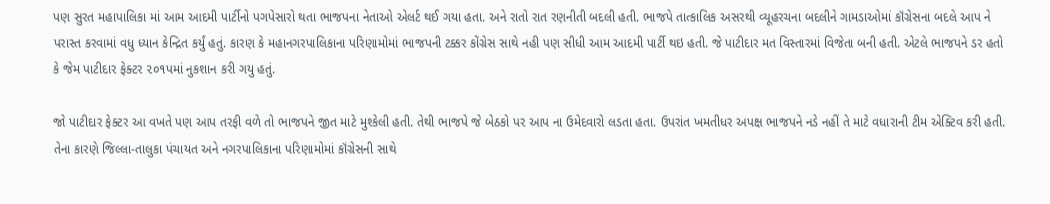પણ સુરત મહાપાલિકા માં આમ આદમી પાર્ટીનો પગપેસારો થતા ભાજપના નેતાઓ એલર્ટ થઈ ગયા હતા. અને રાતો રાત રણનીતી બદલી હતી. ભાજપે તાત્કાલિક અસરથી વ્યૂહરચના બદલીને ગામડાઓમાં કૉંગ્રેસના બદલે આપ ને પરાસ્ત કરવામાં વધુ ધ્યાન કેન્દ્રિત કર્યું હતું. કારણ કે મહાનગરપાલિકાના પરિણામોમાં ભાજપની ટક્કર કોંગ્રેસ સાથે નહી પણ સીધી આમ આદમી પાર્ટી થઇ હતી. જે પાટીદાર મત વિસ્તારમાં વિજેતા બની હતી. એટલે ભાજપને ડર હતો કે જેમ પાટીદાર ફેક્ટર ૨૦૧પમાં નુકશાન કરી ગયુ હતું.

જો પાટીદાર ફેક્ટર આ વખતે પણ આપ તરફી વળે તો ભાજપને જીત માટે મુશ્કેલી હતી. તેથી ભાજપે જે બેઠકો પર આપ ના ઉમેદવારો લડતા હતા. ઉપરાંત ખમતીધર અપક્ષ ભાજપને નડે નહીં તે માટે વધારાની ટીમ એક્ટિવ કરી હતી. તેના કારણે જિલ્લા-તાલુકા પંચાયત અને નગરપાલિકાના પરિણામોમાં કૉંગ્રેસની સાથે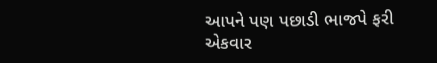આપને પણ પછાડી ભાજપે ફરી એકવાર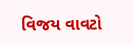વિજય વાવટો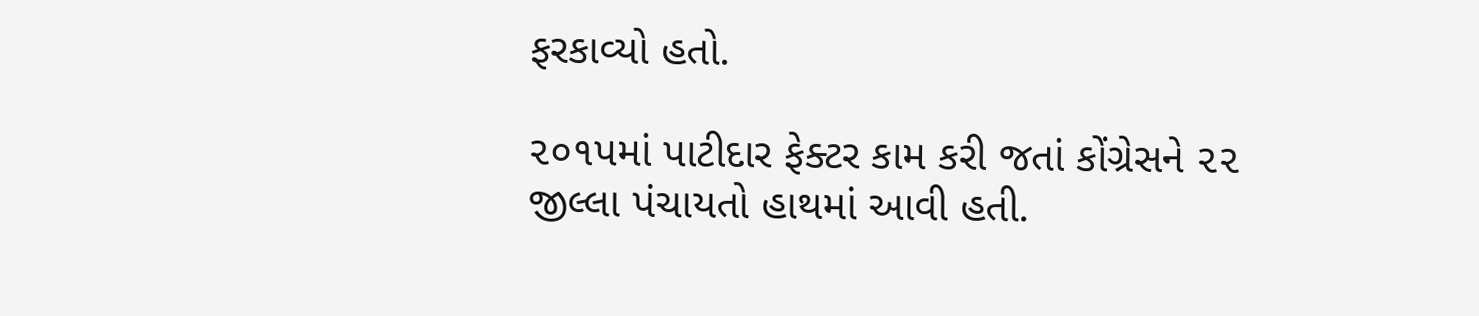ફરકાવ્યો હતો.

૨૦૧પમાં પાટીદાર ફેક્ટર કામ કરી જતાં કોંગ્રેસને ૨૨ જીલ્લા પંચાયતો હાથમાં આવી હતી.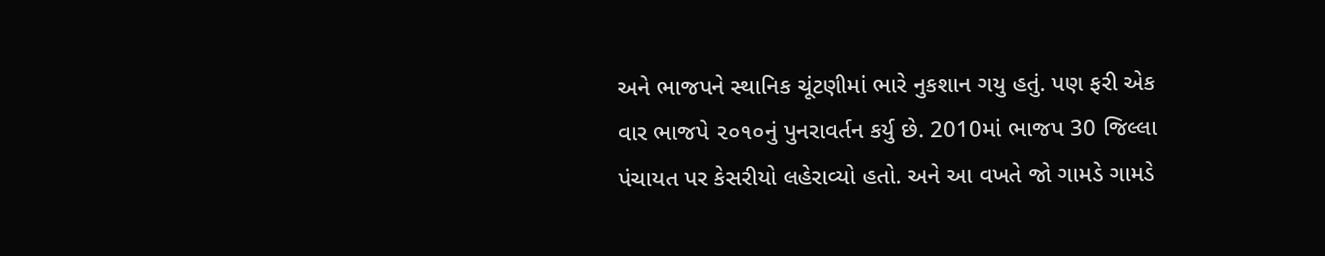અને ભાજપને સ્થાનિક ચૂંટણીમાં ભારે નુકશાન ગયુ હતું. પણ ફરી એક વાર ભાજપે ૨૦૧૦નું પુનરાવર્તન કર્યુ છે. 2010માં ભાજપ 30 જિલ્લા પંચાયત પર કેસરીયો લહેરાવ્યો હતો. અને આ વખતે જો ગામડે ગામડે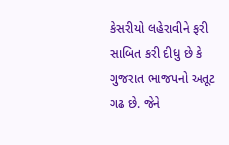કેસરીયો લહેરાવીને ફરી સાબિત કરી દીધુ છે કે ગુજરાત ભાજપનો અતૂટ ગઢ છે. જેને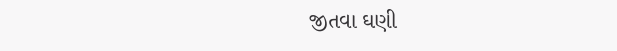જીતવા ઘણી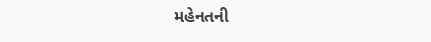મહેનતની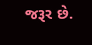જરૂર છે.